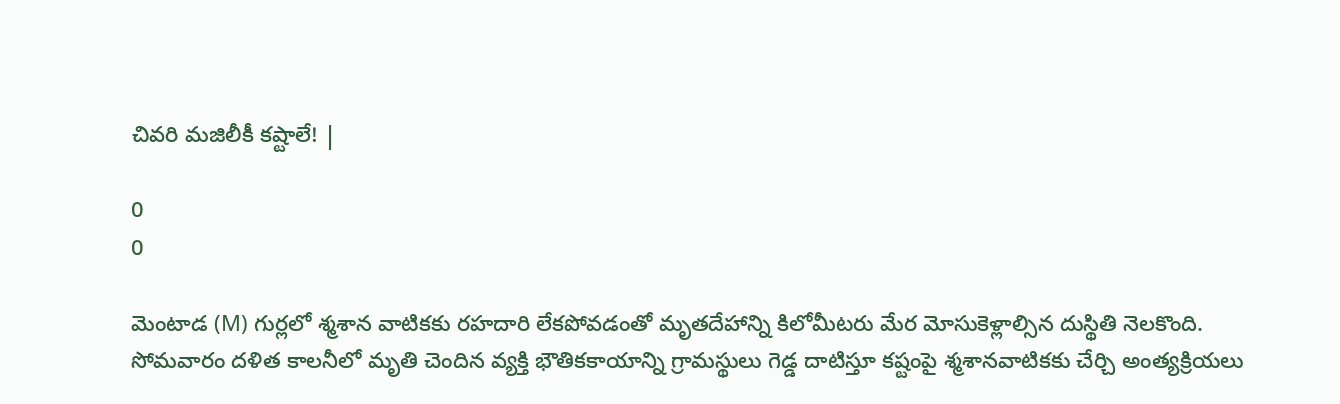చివరి మజిలీకీ కష్టాలే! |

0
0

మెంటాడ (M) గుర్లలో శ్మశాన వాటికకు రహదారి లేకపోవడంతో మృతదేహాన్ని కిలోమీటరు మేర మోసుకెళ్లాల్సిన దుస్థితి నెలకొంది. సోమవారం దళిత కాలనీలో మృతి చెందిన వ్యక్తి భౌతికకాయాన్ని గ్రామస్థులు గెడ్డ దాటిస్తూ కష్టంపై శ్మశానవాటికకు చేర్చి అంత్యక్రియలు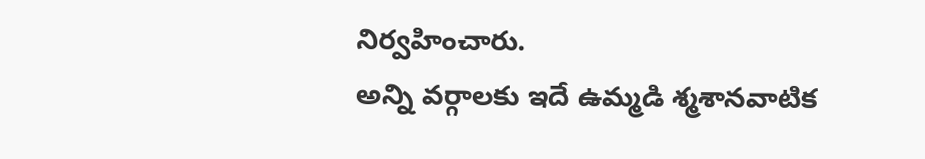నిర్వహించారు.
అన్ని వర్గాలకు ఇదే ఉమ్మడి శ్మశానవాటిక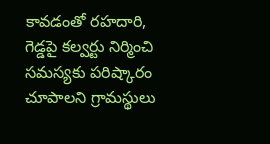కావడంతో రహదారి, గెడ్డపై కల్వర్టు నిర్మించి సమస్యకు పరిష్కారం చూపాలని గ్రామస్థులు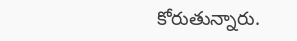కోరుతున్నారు.